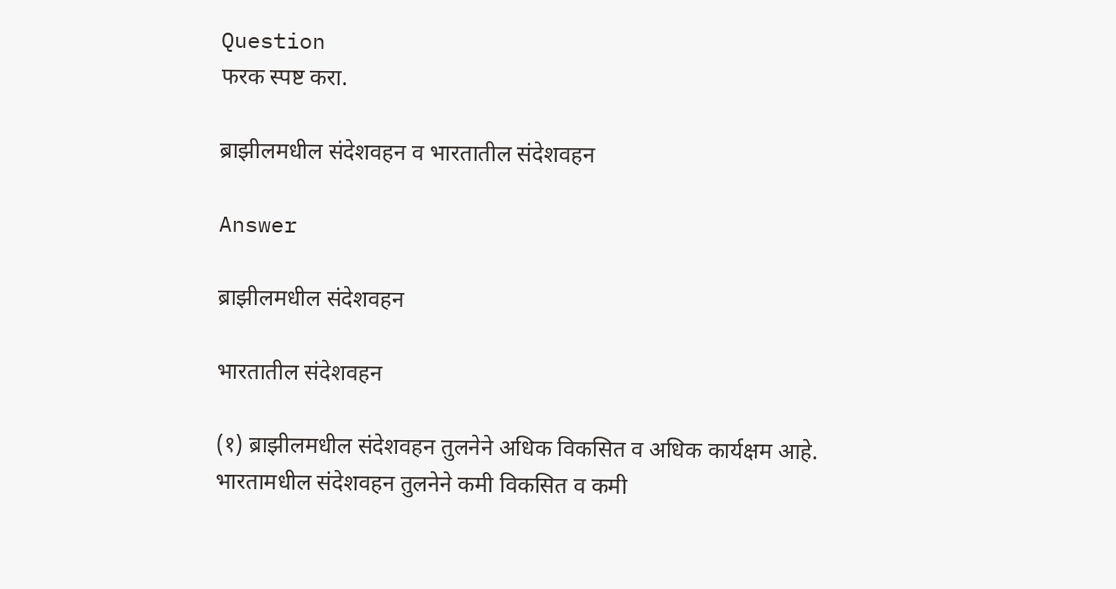Question
फरक स्पष्ट करा.

ब्राझीलमधील संदेशवहन व भारतातील संदेशवहन

Answer

ब्राझीलमधील संदेशवहन

भारतातील संदेशवहन

(१) ब्राझीलमधील संदेशवहन तुलनेने अधिक विकसित व अधिक कार्यक्षम आहे. भारतामधील संदेशवहन तुलनेने कमी विकसित व कमी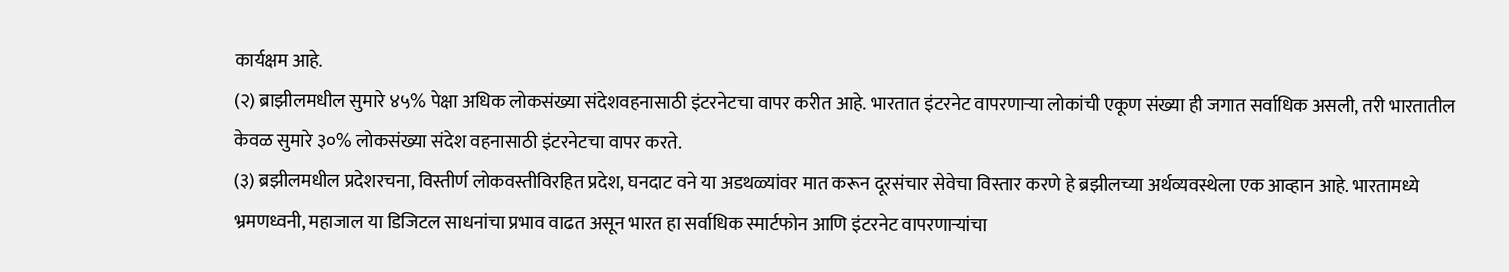कार्यक्षम आहे.
(२) ब्राझीलमधील सुमारे ४५% पेक्षा अधिक लोकसंख्या संदेशवहनासाठी इंटरनेटचा वापर करीत आहे. भारतात इंटरनेट वापरणाऱ्या लोकांची एकूण संख्या ही जगात सर्वाधिक असली, तरी भारतातील केवळ सुमारे ३०% लोकसंख्या संदेश वहनासाठी इंटरनेटचा वापर करते.
(३) ब्रझीलमधील प्रदेशरचना, विस्तीर्ण लोकवस्तीविरहित प्रदेश, घनदाट वने या अडथळ्यांवर मात करून दूरसंचार सेवेचा विस्तार करणे हे ब्रझीलच्या अर्थव्यवस्थेला एक आव्हान आहे. भारतामध्ये भ्रमणध्वनी, महाजाल या डिजिटल साधनांचा प्रभाव वाढत असून भारत हा सर्वाधिक स्मार्टफोन आणि इंटरनेट वापरणाऱ्यांचा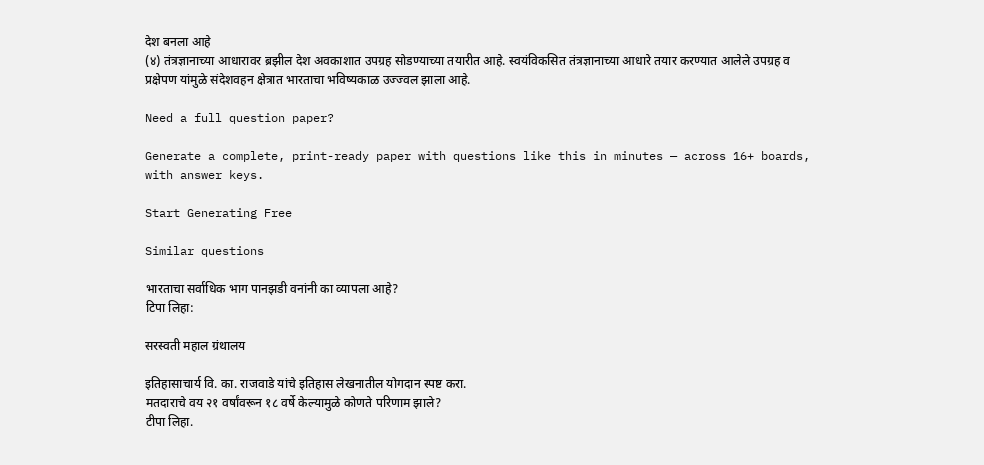देश बनला आहे
(४) तंत्रज्ञानाच्या आधारावर ब्रझील देश अवकाशात उपग्रह सोडण्याच्या तयारीत आहे. स्वयंविकसित तंत्रज्ञानाच्या आधारे तयार करण्यात आलेले उपग्रह व प्रक्षेपण यांमुळे संदेशवहन क्षेत्रात भारताचा भविष्यकाळ उज्ज्वल झाला आहे.

Need a full question paper?

Generate a complete, print-ready paper with questions like this in minutes — across 16+ boards, with answer keys.

Start Generating Free

Similar questions

भारताचा सर्वाधिक भाग पानझडी वनांनी का व्यापला आहे?
टिपा लिहा:

सरस्वती महाल ग्रंथालय

इतिहासाचार्य वि. का. राजवाडे यांचे इतिहास लेखनातील योगदान स्पष्ट करा.
मतदाराचे वय २१ वर्षांवरून १८ वर्षे केल्यामुळे कोणते परिणाम झाले?
टीपा लिहा.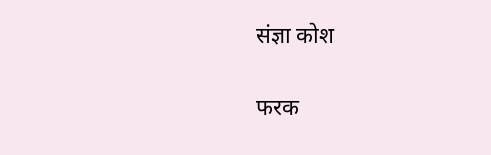संज्ञा कोश

फरक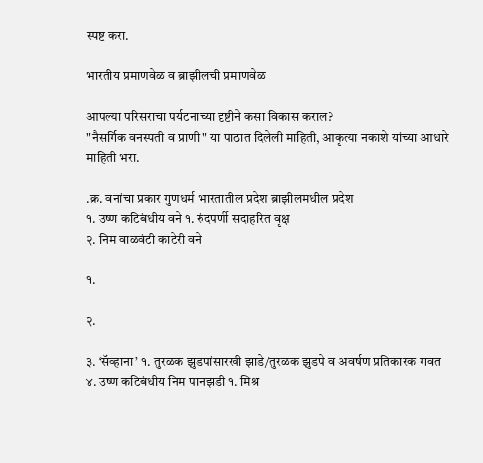स्पष्ट करा.

भारतीय प्रमाणवेळ व ब्राझीलची प्रमाणवेळ

आपल्या परिसराचा पर्यटनाच्या दृष्टीने कसा विकास कराल?
"नैसर्गिक वनस्पती व प्राणी" या पाठात दिलेली माहिती, आकृत्या नकाशे यांच्या आधारे माहिती भरा.

.क्र. वनांचा प्रकार गुणधर्म भारतातील प्रदेश ब्राझीलमधील प्रदेश
१. उष्ण कटिबंधीय वने १. रुंदपर्णी सदाहरित वृक्ष
२. निम वाळवंटी काटेरी वने

१.

२.

३. ‘सॅव्हाना’ १. तुरळक झुडपांसारखी झाडे/तुरळक झुडपे व अवर्षण प्रतिकारक गवत
४. उष्ण कटिबंधीय निम पानझडी १. मिश्र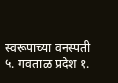स्वरूपाच्या वनस्पती
५. गवताळ प्रदेश १.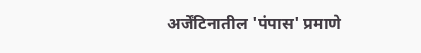अर्जेंटिनातील 'पंपास' प्रमाणे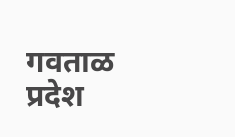गवताळ प्रदेश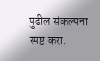पुढील संकल्पना स्पष्ट करा.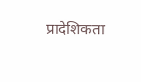प्रादेशिकता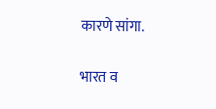कारणे सांगा.

भारत व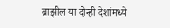ब्राझील या दोन्ही देशांमध्ये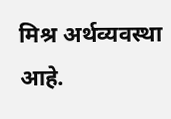मिश्र अर्थव्यवस्था आहे.